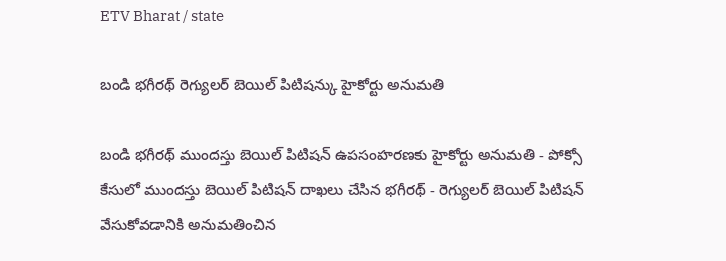ETV Bharat / state

బండి భగీరథ్ రెగ్యులర్ బెయిల్ పిటిషన్కు హైకోర్టు అనుమతి

బండి భగీరథ్ ముందస్తు బెయిల్ పిటిషన్ ఉపసంహరణకు హైకోర్టు అనుమతి - పోక్సో కేసులో ముందస్తు బెయిల్ పిటిషన్ దాఖలు చేసిన భగీరథ్ - రెగ్యులర్ బెయిల్ పిటిషన్ వేసుకోవడానికి అనుమతించిన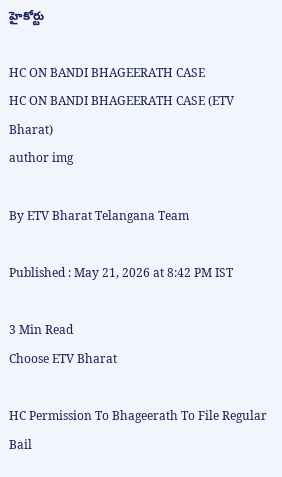హైకోర్టు

HC ON BANDI BHAGEERATH CASE
HC ON BANDI BHAGEERATH CASE (ETV Bharat)
author img

By ETV Bharat Telangana Team

Published : May 21, 2026 at 8:42 PM IST

3 Min Read
Choose ETV Bharat

HC Permission To Bhageerath To File Regular Bail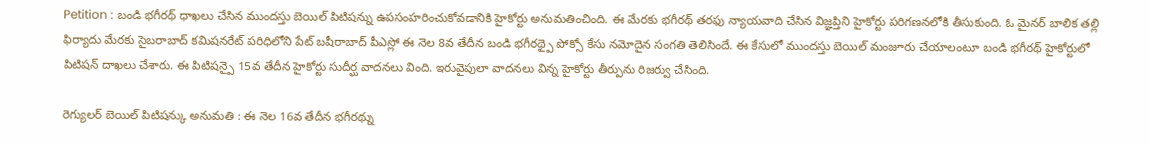Petition : బండి భగీరథ్ ధాఖలు చేసిన ముందస్తు బెయిల్ పిటిషన్ను ఉపసంహరించుకోవడానికి హైకోర్టు అనుమతించింది. ఈ మేరకు భగీరథ్ తరఫు న్యాయవాది చేసిన విజ్ఞప్తిని హైకోర్టు పరిగణనలోకి తీసుకుంది. ఓ మైనర్ బాలిక తల్లి ఫిర్యాదు మేరకు సైబరాబాద్ కమిషనరేట్ పరిధిలోని పేట్ బషీరాబాద్ పీఎస్లో ఈ నెల 8వ తేదీన బండి భగీరథ్పై పోక్సో కేసు నమోదైన సంగతి తెలిసిందే. ఈ కేసులో ముందస్తు బెయిల్ మంజూరు చేయాలంటూ బండి భగీరథ్ హైకోర్టులో పిటిషన్ దాఖలు చేశారు. ఈ పిటిషన్పై 15వ తేదీన హైకోర్టు సుదీర్ఘ వాదనలు వింది. ఇరువైపులా వాదనలు విన్న హైకోర్టు తీర్పును రిజర్వు చేసింది.

రెగ్యులర్ బెయిల్ పిటిషన్కు అనుమతి : ఈ నెల 16వ తేదీన భగీరథ్ను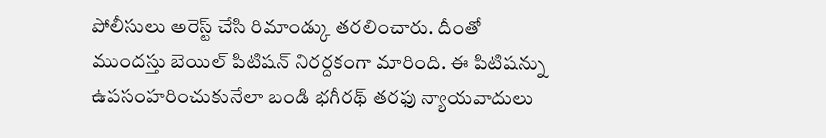పోలీసులు అరెస్ట్ చేసి రిమాండ్కు తరలించారు. దీంతో ముందస్తు బెయిల్ పిటిషన్ నిరర్దకంగా మారింది. ఈ పిటిషన్ను ఉపసంహరించుకునేలా బండి భగీరథ్ తరఫు న్యాయవాదులు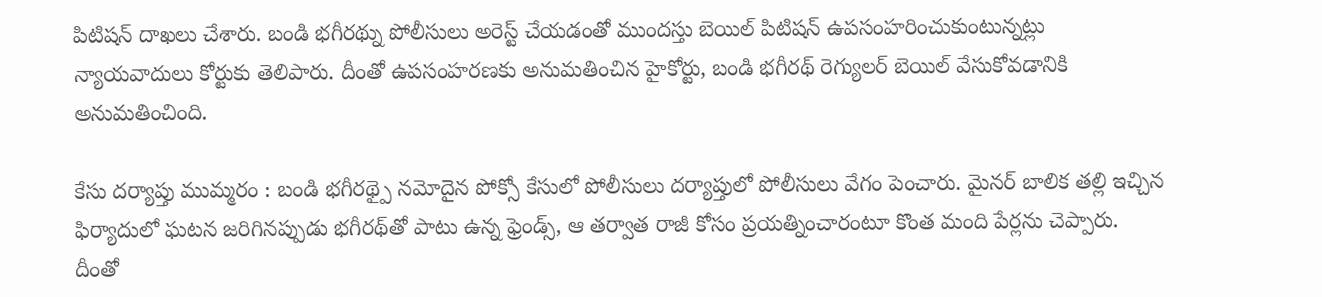పిటిషన్ దాఖలు చేశారు. బండి భగీరథ్ను పోలీసులు అరెస్ట్ చేయడంతో ముందస్తు బెయిల్ పిటిషన్ ఉపసంహరించుకుంటున్నట్లు న్యాయవాదులు కోర్టుకు తెలిపారు. దీంతో ఉపసంహరణకు అనుమతించిన హైకోర్టు, బండి భగీరథ్ రెగ్యులర్ బెయిల్ వేసుకోవడానికి అనుమతించింది.

కేసు దర్యాప్తు ముమ్మరం : బండి భగీరథ్పై నమోదైన పోక్సో కేసులో పోలీసులు దర్యాప్తులో పోలీసులు వేగం పెంచారు. మైనర్ బాలిక తల్లి ఇచ్చిన ఫిర్యాదులో ఘటన జరిగినప్పుడు భగీరథ్‌తో పాటు ఉన్న ఫ్రెండ్స్, ఆ తర్వాత రాజీ కోసం ప్రయత్నించారంటూ కొంత మంది పేర్లను చెప్పారు. దీంతో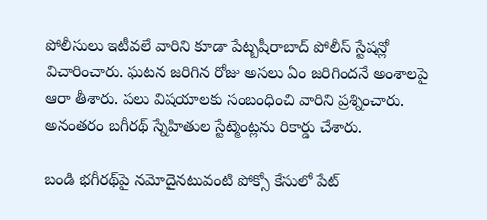పోలీసులు ఇటీవలే వారిని కూడా పేట్బషీరాబాద్ పోలీస్ స్టేషన్లో విచారించారు. ఘటన జరిగిన రోజు అసలు ఏం జరిగిందనే అంశాలపై ఆరా తీశారు. పలు విషయాలకు సంబంధించి వారిని ప్రశ్నించారు. అనంతరం బగీరథ్ స్నేహితుల స్టేట్మెంట్లను రికార్డు చేశారు.

బండి భగీరథ్‌పై నమోదైనటువంటి పోక్సో కేసులో పేట్‌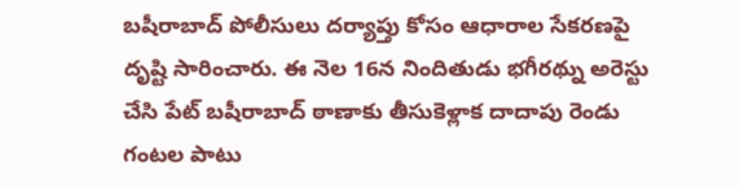బషీరాబాద్‌ పోలీసులు దర్యాప్తు కోసం ఆధారాల సేకరణపై దృష్టి సారించారు. ఈ నెల 16న నిందితుడు భగీరథ్ను అరెస్టు చేసి పేట్‌ బషీరాబాద్‌ ఠాణాకు తీసుకెళ్లాక దాదాపు రెండు గంటల పాటు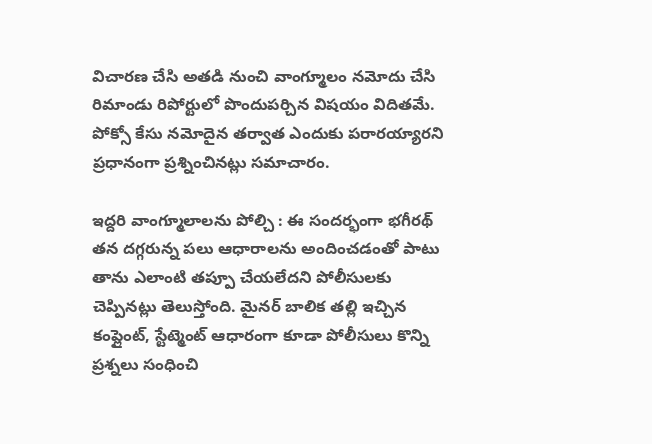విచారణ చేసి అతడి నుంచి వాంగ్మూలం నమోదు చేసి రిమాండు రిపోర్టులో పొందుపర్చిన విషయం విదితమే. పోక్సో కేసు నమోదైన తర్వాత ఎందుకు పరారయ్యారని ప్రధానంగా ప్రశ్నించినట్లు సమాచారం.

ఇద్దరి వాంగ్మూలాలను పోల్చి : ఈ సందర్భంగా భగీరథ్‌ తన దగ్గరున్న పలు ఆధారాలను అందించడంతో పాటు తాను ఎలాంటి తప్పూ చేయలేదని పోలీసులకు చెప్పినట్లు తెలుస్తోంది. మైనర్ బాలిక తల్లి ఇచ్చిన కంప్లైంట్, స్టేట్మెంట్ ఆధారంగా కూడా పోలీసులు కొన్ని ప్రశ్నలు సంధించి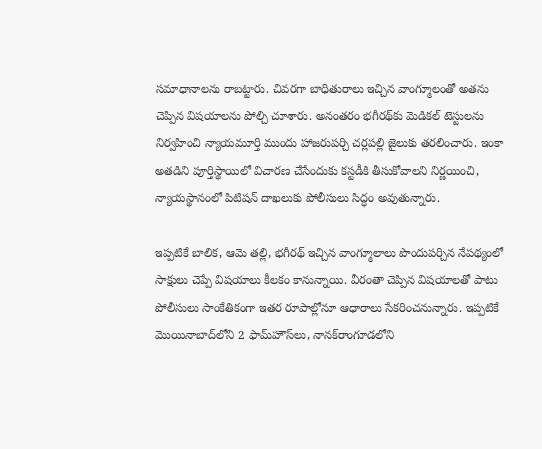సమాధానాలను రాబట్టారు. చివరగా బాధితురాలు ఇచ్చిన వాంగ్మూలంతో అతను చెప్పిన విషయాలను పోల్చి చూశారు. అనంతరం భగీరథ్‌కు మెడికల్ టెస్టులను నిర్వహించి న్యాయమూర్తి ముందు హాజరుపర్చి చర్లపల్లి జైలుకు తరలించారు. ఇంకా అతడిని పూర్తిస్థాయిలో విచారణ చేసేందుకు కస్టడీకి తీసుకోవాలని నిర్ణయించి, న్యాయస్థానంలో పిటిషన్‌ దాఖలుకు పోలీసులు సిద్ధం అవుతున్నారు.

ఇప్పటికే బాలిక, ఆమె తల్లి, భగీరథ్‌ ఇచ్చిన వాంగ్మూలాలు పొందుపర్చిన నేపథ్యంలో సాక్షులు చెప్పే విషయాలు కీలకం కానున్నాయి. వీరంతా చెప్పిన విషయాలతో పాటు పోలీసులు సాంకేతికంగా ఇతర రూపాల్లోనూ ఆధారాలు సేకరించనున్నారు. ఇప్పటికే మొయినాబాద్‌లోని 2 ఫామ్‌హౌస్‌లు, నానక్‌రాంగూడలోని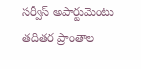సర్వీస్‌ అపార్టుమెంటు తదితర ప్రాంతాల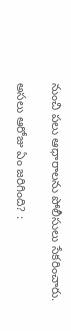నుంచి పలు ఆధారాలను పోలీసులు సేకరించారు.

అసలు ఆరోజు ఏం జరిగింది? :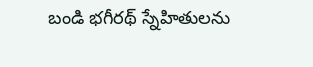బండి భగీరథ్ స్నేహితులను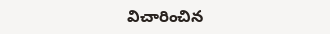విచారించిన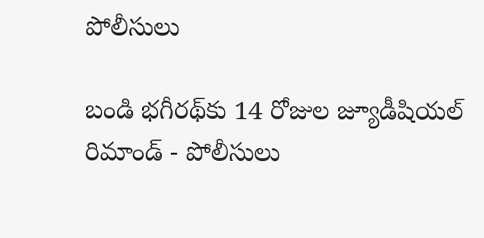పోలీసులు

బండి భగీరథ్‌కు 14 రోజుల జ్యూడీషియల్‌ రిమాండ్ - పోలీసులు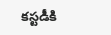కస్టడీకి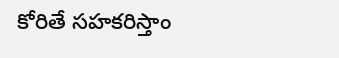కోరితే సహకరిస్తాం